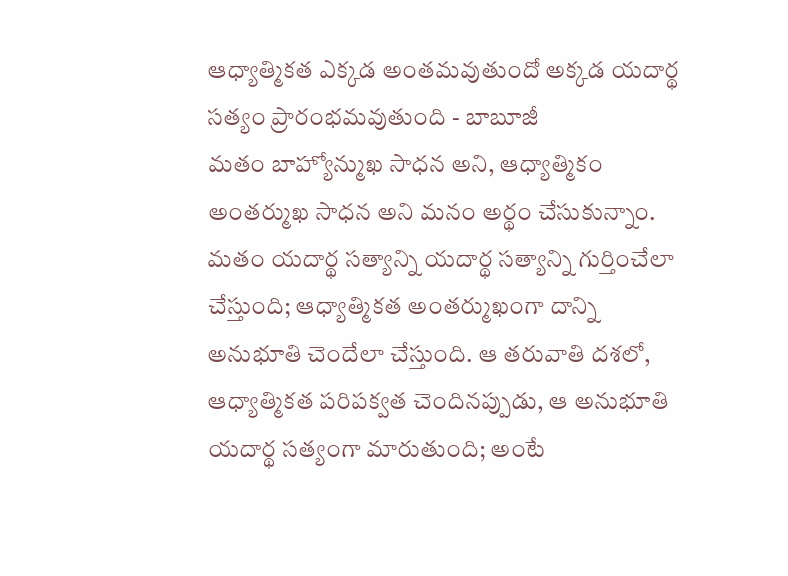ఆధ్యాత్మికత ఎక్కడ అంతమవుతుందో అక్కడ యదార్థ సత్యం ప్రారంభమవుతుంది - బాబూజీ
మతం బాహ్యోన్ముఖ సాధన అని, ఆధ్యాత్మికం అంతర్ముఖ సాధన అని మనం అర్థం చేసుకున్నాం. మతం యదార్థ సత్యాన్ని యదార్థ సత్యాన్ని గుర్తించేలా చేస్తుంది; ఆధ్యాత్మికత అంతర్ముఖంగా దాన్ని అనుభూతి చెందేలా చేస్తుంది. ఆ తరువాతి దశలో, ఆధ్యాత్మికత పరిపక్వత చెందినప్పుడు, ఆ అనుభూతి యదార్థ సత్యంగా మారుతుంది; అంటే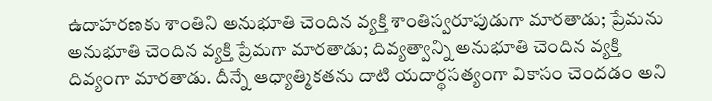ఉదాహరణకు శాంతిని అనుభూతి చెందిన వ్యక్తి శాంతిస్వరూపుడుగా మారతాడు; ప్రేమను అనుభూతి చెందిన వ్యక్తి ప్రేమగా మారతాడు; దివ్యత్వాన్ని అనుభూతి చెందిన వ్యక్తి దివ్యంగా మారతాడు. దీన్నే ఆధ్యాత్మికతను దాటి యదార్థసత్యంగా వికాసం చెందడం అని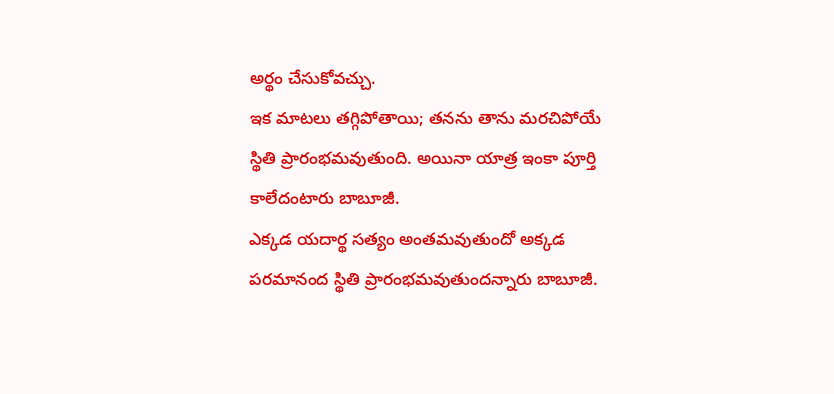అర్థం చేసుకోవచ్చు.
ఇక మాటలు తగ్గిపోతాయి; తనను తాను మరచిపోయే స్థితి ప్రారంభమవుతుంది. అయినా యాత్ర ఇంకా పూర్తి కాలేదంటారు బాబూజీ.
ఎక్కడ యదార్థ సత్యం అంతమవుతుందో అక్కడ పరమానంద స్థితి ప్రారంభమవుతుందన్నారు బాబూజీ.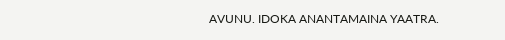AVUNU. IDOKA ANANTAMAINA YAATRA.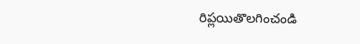రిప్లయితొలగించండి